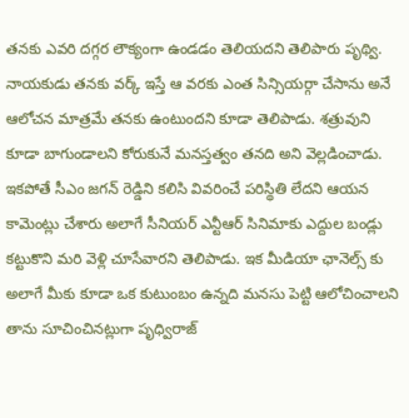తనకు ఎవరి దగ్గర లౌక్యంగా ఉండడం తెలియదని తెలిపారు పృథ్వి. నాయకుడు తనకు వర్క్ ఇస్తే ఆ వరకు ఎంత సిన్సియర్గా చేసాను అనే ఆలోచన మాత్రమే తనకు ఉంటుందని కూడా తెలిపాడు. శత్రువుని కూడా బాగుండాలని కోరుకునే మనస్తత్వం తనది అని వెల్లడించాడు. ఇకపోతే సీఎం జగన్ రెడ్డిని కలిసి వివరించే పరిస్థితి లేదని ఆయన కామెంట్లు చేశారు అలాగే సీనియర్ ఎన్టీఆర్ సినిమాకు ఎద్దుల బండ్లు కట్టుకొని మరి వెళ్లి చూసేవారని తెలిపాడు. ఇక మీడియా ఛానెల్స్ కు అలాగే మీకు కూడా ఒక కుటుంబం ఉన్నది మనసు పెట్టి ఆలోచించాలని తాను సూచించినట్లుగా పృధ్విరాజ్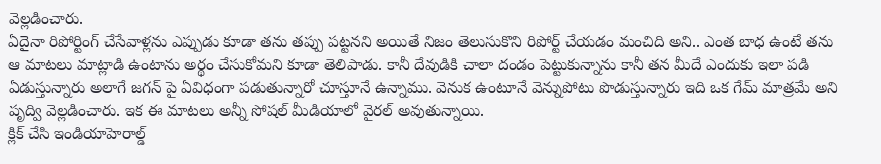వెల్లడించారు.
ఏదైనా రిపోర్టింగ్ చేసేవాళ్లను ఎప్పుడు కూడా తను తప్పు పట్టనని అయితే నిజం తెలుసుకొని రిపోర్ట్ చేయడం మంచిది అని.. ఎంత బాధ ఉంటే తను ఆ మాటలు మాట్లాడి ఉంటాను అర్థం చేసుకోమని కూడా తెలిపాడు. కానీ దేవుడికి చాలా దండం పెట్టుకున్నాను కానీ తన మీదే ఎందుకు ఇలా పడి ఏడుస్తున్నారు అలాగే జగన్ పై ఏవిధంగా పడుతున్నారో చూస్తూనే ఉన్నాము. వెనుక ఉంటూనే వెన్నుపోటు పొడుస్తున్నారు ఇది ఒక గేమ్ మాత్రమే అని పృద్వి వెల్లడించారు. ఇక ఈ మాటలు అన్నీ సోషల్ మీడియాలో వైరల్ అవుతున్నాయి.
క్లిక్ చేసి ఇండియాహెరాల్డ్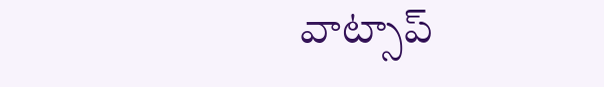వాట్సాప్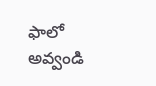ఫాలో అవ్వండి